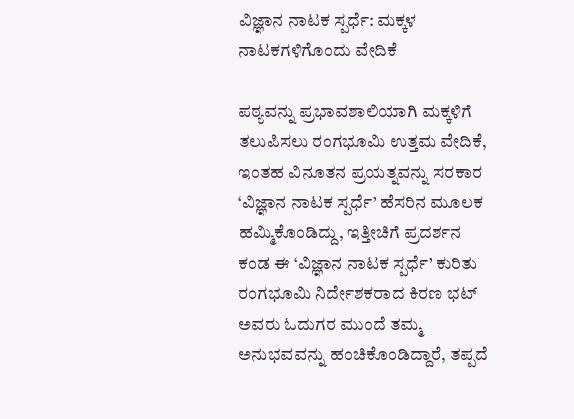ವಿಜ್ಞಾನ ನಾಟಕ ಸ್ಪರ್ಧೆ: ಮಕ್ಕಳ ನಾಟಕಗಳಿಗೊಂದು ವೇದಿಕೆ

ಪಠ್ಯವನ್ನು ಪ್ರಭಾವಶಾಲಿಯಾಗಿ ಮಕ್ಕಳಿಗೆ ತಲುಪಿಸಲು ರಂಗಭೂಮಿ ಉತ್ತಮ ವೇದಿಕೆ, ಇಂತಹ ವಿನೂತನ ಪ್ರಯತ್ನವನ್ನು ಸರಕಾರ ‘ವಿಜ್ಞಾನ ನಾಟಕ ಸ್ಪರ್ಧೆ’ ಹೆಸರಿನ ಮೂಲಕ ಹಮ್ಮಿಕೊಂಡಿದ್ದು, ಇತ್ತೀಚಿಗೆ ಪ್ರದರ್ಶನ ಕಂಡ ಈ ‘ವಿಜ್ಞಾನ ನಾಟಕ ಸ್ಪರ್ಧೆ’ ಕುರಿತು ರಂಗಭೂಮಿ ನಿರ್ದೇಶಕರಾದ ಕಿರಣ ಭಟ್ ಅವರು ಓದುಗರ ಮುಂದೆ ತಮ್ಮ ಅನುಭವವನ್ನು ಹಂಚಿಕೊಂಡಿದ್ದಾರೆ, ತಪ್ಪದೆ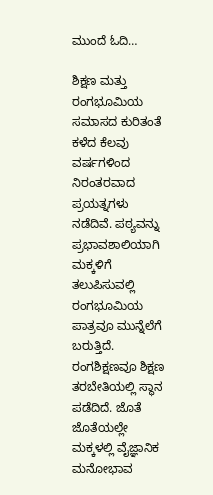ಮುಂದೆ ಓದಿ…

ಶಿಕ್ಷಣ ಮತ್ತು ರಂಗಭೂಮಿಯ ಸಮಾಸದ ಕುರಿತಂತೆ ಕಳೆದ ಕೆಲವು ವರ್ಷಗಳಿಂದ ನಿರಂತರವಾದ ಪ್ರಯತ್ನಗಳು ನಡೆದಿವೆ. ಪಠ್ಯವನ್ನು ಪ್ರಭಾವಶಾಲಿಯಾಗಿ ಮಕ್ಕಳಿಗೆ ತಲುಪಿಸುವಲ್ಲಿ ರಂಗಭೂಮಿಯ ಪಾತ್ರವೂ ಮುನ್ನೆಲೆಗೆ ಬರುತ್ತಿದೆ. ರಂಗಶಿಕ್ಷಣವೂ ಶಿಕ್ಷಣ ತರಬೇತಿಯಲ್ಲಿ ಸ್ಥಾನ ಪಡೆದಿದೆ. ಜೊತೆ ಜೊತೆಯಲ್ಲೇ ಮಕ್ಕಳಲ್ಲಿ ವೈಜ್ಞಾನಿಕ ಮನೋಭಾವ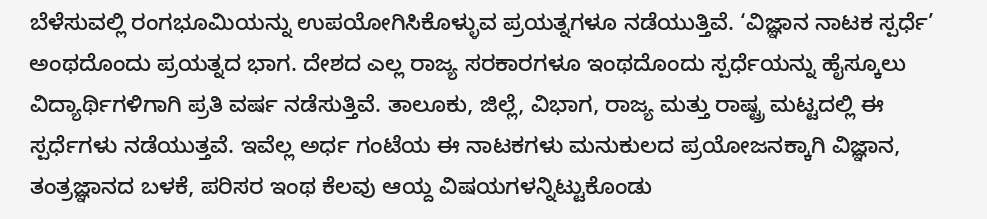ಬೆಳೆಸುವಲ್ಲಿ ರಂಗಭೂಮಿಯನ್ನು ಉಪಯೋಗಿಸಿಕೊಳ್ಳುವ ಪ್ರಯತ್ನಗಳೂ ನಡೆಯುತ್ತಿವೆ. ‘ವಿಜ್ಞಾನ ನಾಟಕ ಸ್ಪರ್ಧೆ’ ಅಂಥದೊಂದು ಪ್ರಯತ್ನದ ಭಾಗ. ದೇಶದ ಎಲ್ಲ ರಾಜ್ಯ ಸರಕಾರಗಳೂ ಇಂಥದೊಂದು ಸ್ಪರ್ಧೆಯನ್ನು ಹೈಸ್ಕೂಲು ವಿದ್ಯಾರ್ಥಿಗಳಿಗಾಗಿ ಪ್ರತಿ ವರ್ಷ ನಡೆಸುತ್ತಿವೆ. ತಾಲೂಕು, ಜಿಲ್ಲೆ, ವಿಭಾಗ, ರಾಜ್ಯ ಮತ್ತು ರಾಷ್ಟ್ರ ಮಟ್ಟದಲ್ಲಿ ಈ ಸ್ಪರ್ಧೆಗಳು ನಡೆಯುತ್ತವೆ. ಇವೆಲ್ಲ ಅರ್ಧ ಗಂಟೆಯ ಈ ನಾಟಕಗಳು ಮನುಕುಲದ ಪ್ರಯೋಜನಕ್ಕಾಗಿ ವಿಜ್ಞಾನ, ತಂತ್ರಜ್ಞಾನದ ಬಳಕೆ, ಪರಿಸರ ಇಂಥ ಕೆಲವು ಆಯ್ದ ವಿಷಯಗಳನ್ನಿಟ್ಟುಕೊಂಡು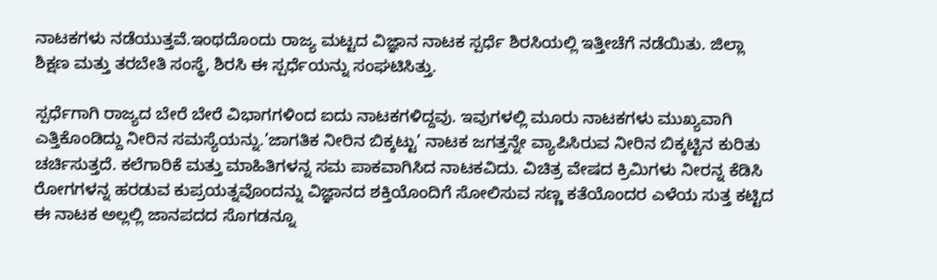ನಾಟಕಗಳು ನಡೆಯುತ್ತವೆ.ಇಂಥದೊಂದು ರಾಜ್ಯ ಮಟ್ಟದ ವಿಜ್ಞಾನ ನಾಟಕ ಸ್ಪರ್ಧೆ ಶಿರಸಿಯಲ್ಲಿ ಇತ್ತೀಚೆಗೆ ನಡೆಯಿತು. ಜಿಲ್ಲಾ ಶಿಕ್ಷಣ ಮತ್ತು ತರಬೇತಿ ಸಂಸ್ಥೆ, ಶಿರಸಿ ಈ ಸ್ಪರ್ಧೆಯನ್ನು ಸಂಘಟಿಸಿತ್ತು.

ಸ್ಪರ್ಧೆಗಾಗಿ ರಾಜ್ಯದ ಬೇರೆ ಬೇರೆ ವಿಭಾಗಗಳಿಂದ ಐದು ನಾಟಕಗಳಿದ್ದವು. ಇವುಗಳಲ್ಲಿ ಮೂರು ನಾಟಕಗಳು ಮುಖ್ಯವಾಗಿ ಎತ್ತಿಕೊಂಡಿದ್ದು ನೀರಿನ ಸಮಸ್ಯೆಯನ್ನು.’ಜಾಗತಿಕ ನೀರಿನ ಬಿಕ್ಕಟ್ಟು’ ನಾಟಕ ಜಗತ್ತನ್ನೇ ವ್ಯಾಪಿಸಿರುವ ನೀರಿನ ಬಿಕ್ಕಟ್ಟಿನ ಕುರಿತು ಚರ್ಚಿಸುತ್ತದೆ. ಕಲೆಗಾರಿಕೆ ಮತ್ತು ಮಾಹಿತಿಗಳನ್ನ ಸಮ ಪಾಕವಾಗಿಸಿದ ನಾಟಕವಿದು. ವಿಚಿತ್ರ ವೇಷದ ಕ್ರಿಮಿಗಳು ನೀರನ್ನ ಕೆಡಿಸಿ ರೋಗಗಳನ್ನ ಹರಡುವ ಕುಪ್ರಯತ್ನವೊಂದನ್ನು ವಿಜ್ಞಾನದ ಶಕ್ತಿಯೊಂದಿಗೆ ಸೋಲಿಸುವ ಸಣ್ಣ ಕತೆಯೊಂದರ ಎಳೆಯ ಸುತ್ತ ಕಟ್ಟಿದ ಈ ನಾಟಕ ಅಲ್ಲಲ್ಲಿ ಜಾನಪದದ ಸೊಗಡನ್ನೂ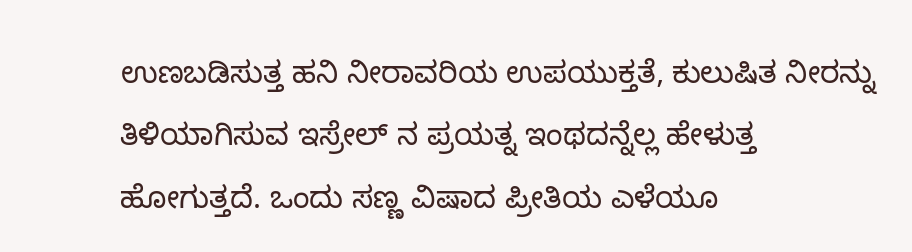ಉಣಬಡಿಸುತ್ತ ಹನಿ ನೀರಾವರಿಯ ಉಪಯುಕ್ತತೆ, ಕುಲುಷಿತ ನೀರನ್ನು ತಿಳಿಯಾಗಿಸುವ ಇಸ್ರೇಲ್ ನ ಪ್ರಯತ್ನ ಇಂಥದನ್ನೆಲ್ಲ ಹೇಳುತ್ತ ಹೋಗುತ್ತದೆ. ಒಂದು ಸಣ್ಣ ವಿಷಾದ ಪ್ರೀತಿಯ ಎಳೆಯೂ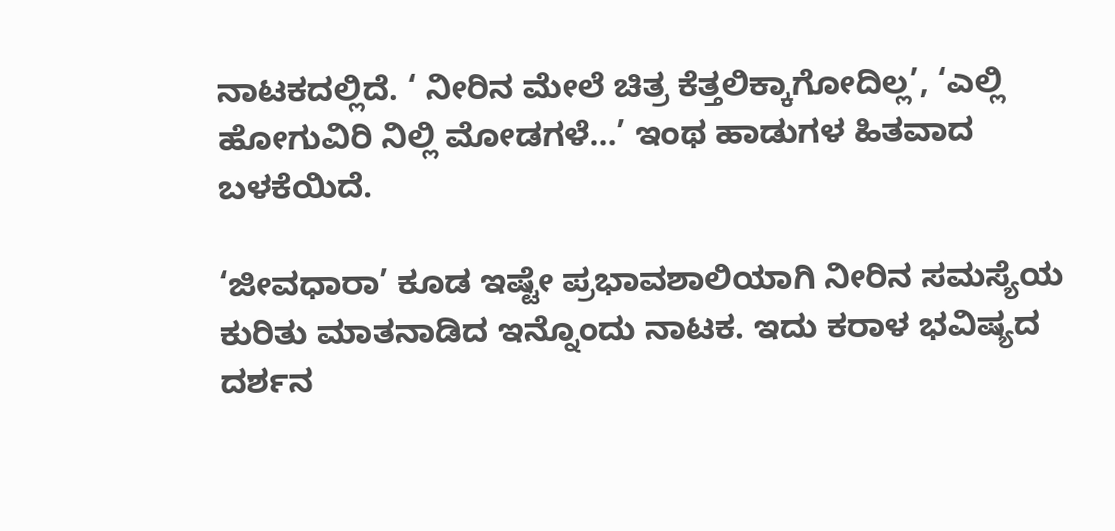ನಾಟಕದಲ್ಲಿದೆ. ‘ ನೀರಿನ ಮೇಲೆ ಚಿತ್ರ ಕೆತ್ತಲಿಕ್ಕಾಗೋದಿಲ್ಲ’, ‘ಎಲ್ಲಿ ಹೋಗುವಿರಿ ನಿಲ್ಲಿ ಮೋಡಗಳೆ…’ ಇಂಥ ಹಾಡುಗಳ ಹಿತವಾದ ಬಳಕೆಯಿದೆ.

‘ಜೀವಧಾರಾ’ ಕೂಡ ಇಷ್ಟೇ ಪ್ರಭಾವಶಾಲಿಯಾಗಿ ನೀರಿನ ಸಮಸ್ಯೆಯ ಕುರಿತು ಮಾತನಾಡಿದ ಇನ್ನೊಂದು ನಾಟಕ. ಇದು ಕರಾಳ ಭವಿಷ್ಯದ ದರ್ಶನ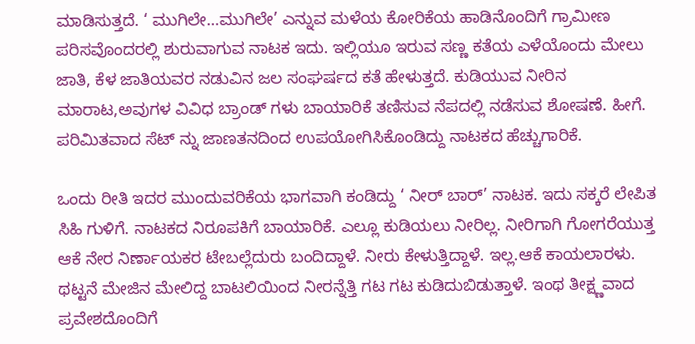ಮಾಡಿಸುತ್ತದೆ. ‘ ಮುಗಿಲೇ…ಮುಗಿಲೇ’ ಎನ್ನುವ ಮಳೆಯ ಕೋರಿಕೆಯ ಹಾಡಿನೊಂದಿಗೆ ಗ್ರಾಮೀಣ ಪರಿಸವೊಂದರಲ್ಲಿ ಶುರುವಾಗುವ ನಾಟಕ ಇದು. ಇಲ್ಲಿಯೂ ಇರುವ ಸಣ್ಣ ಕತೆಯ ಎಳೆಯೊಂದು ಮೇಲು ಜಾತಿ, ಕೆಳ ಜಾತಿಯವರ ನಡುವಿನ ಜಲ ಸಂಘರ್ಷದ ಕತೆ ಹೇಳುತ್ತದೆ. ಕುಡಿಯುವ ನೀರಿನ ಮಾರಾಟ,ಅವುಗಳ ವಿವಿಧ ಬ್ರಾಂಡ್ ಗಳು ಬಾಯಾರಿಕೆ ತಣಿಸುವ ನೆಪದಲ್ಲಿ ನಡೆಸುವ ಶೋಷಣೆ. ಹೀಗೆ. ಪರಿಮಿತವಾದ ಸೆಟ್ ನ್ನು ಜಾಣತನದಿಂದ ಉಪಯೋಗಿಸಿಕೊಂಡಿದ್ದು ನಾಟಕದ ಹೆಚ್ಚುಗಾರಿಕೆ.

ಒಂದು ರೀತಿ ಇದರ ಮುಂದುವರಿಕೆಯ ಭಾಗವಾಗಿ ಕಂಡಿದ್ದು ‘ ನೀರ್ ಬಾರ್’ ನಾಟಕ. ಇದು ಸಕ್ಕರೆ ಲೇಪಿತ ಸಿಹಿ ಗುಳಿಗೆ. ನಾಟಕದ ನಿರೂಪಕಿಗೆ ಬಾಯಾರಿಕೆ. ಎಲ್ಲೂ ಕುಡಿಯಲು ನೀರಿಲ್ಲ. ನೀರಿಗಾಗಿ ಗೋಗರೆಯುತ್ತ ಆಕೆ ನೇರ ನಿರ್ಣಾಯಕರ ಟೇಬಲ್ಲೆದುರು ಬಂದಿದ್ದಾಳೆ. ನೀರು ಕೇಳುತ್ತಿದ್ದಾಳೆ. ಇಲ್ಲ.ಆಕೆ ಕಾಯಲಾರಳು. ಥಟ್ಟನೆ ಮೇಜಿನ ಮೇಲಿದ್ದ ಬಾಟಲಿಯಿಂದ ನೀರನ್ನೆತ್ತಿ ಗಟ ಗಟ ಕುಡಿದುಬಿಡುತ್ತಾಳೆ. ಇಂಥ ತೀಕ್ಷ್ಣವಾದ ಪ್ರವೇಶದೊಂದಿಗೆ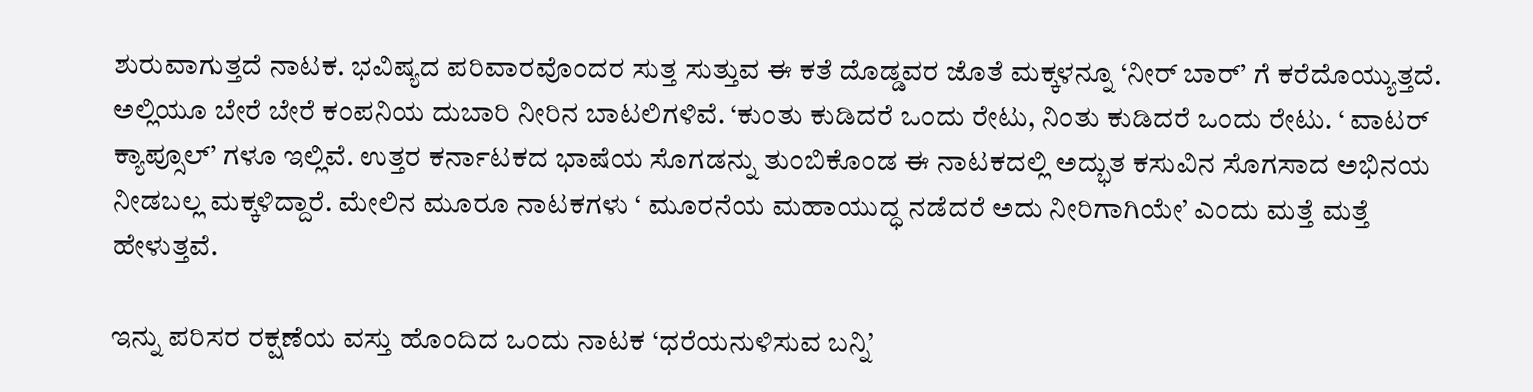ಶುರುವಾಗುತ್ತದೆ ನಾಟಕ. ಭವಿಷ್ಯದ ಪರಿವಾರವೊಂದರ ಸುತ್ತ ಸುತ್ತುವ ಈ ಕತೆ ದೊಡ್ಡವರ ಜೊತೆ ಮಕ್ಕಳನ್ನೂ ‘ನೀರ್ ಬಾರ್’ ಗೆ ಕರೆದೊಯ್ಯುತ್ತದೆ. ಅಲ್ಲಿಯೂ ಬೇರೆ ಬೇರೆ ಕಂಪನಿಯ ದುಬಾರಿ ನೀರಿನ ಬಾಟಲಿಗಳಿವೆ. ‘ಕುಂತು ಕುಡಿದರೆ ಒಂದು ರೇಟು, ನಿಂತು ಕುಡಿದರೆ ಒಂದು ರೇಟು. ‘ ವಾಟರ್ ಕ್ಯಾಪ್ಸೂಲ್’ ಗಳೂ ಇಲ್ಲಿವೆ. ಉತ್ತರ ಕರ್ನಾಟಕದ ಭಾಷೆಯ ಸೊಗಡನ್ನು ತುಂಬಿಕೊಂಡ ಈ ನಾಟಕದಲ್ಲಿ ಅದ್ಭುತ ಕಸುವಿನ ಸೊಗಸಾದ ಅಭಿನಯ ನೀಡಬಲ್ಲ ಮಕ್ಕಳಿದ್ದಾರೆ. ಮೇಲಿನ ಮೂರೂ ನಾಟಕಗಳು ‘ ಮೂರನೆಯ ಮಹಾಯುದ್ಧ ನಡೆದರೆ ಅದು ನೀರಿಗಾಗಿಯೇ’ ಎಂದು ಮತ್ತೆ ಮತ್ತೆ ಹೇಳುತ್ತವೆ.

ಇನ್ನು ಪರಿಸರ ರಕ್ಷಣೆಯ ವಸ್ತು ಹೊಂದಿದ ಒಂದು ನಾಟಕ ‘ಧರೆಯನುಳಿಸುವ ಬನ್ನಿ’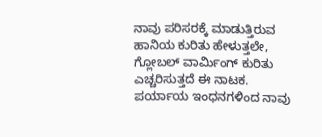ನಾವು ಪರಿಸರಕ್ಕೆ ಮಾಡುತ್ತಿರುವ ಹಾನಿಯ ಕುರಿತು ಹೇಳುತ್ತಲೇ, ಗ್ಲೋಬಲ್ ವಾರ್ಮಿಂಗ್ ಕುರಿತು ಎಚ್ಚರಿಸುತ್ತದೆ ಈ ನಾಟಕ. ಪರ್ಯಾಯ ಇಂಧನಗಳಿಂದ ನಾವು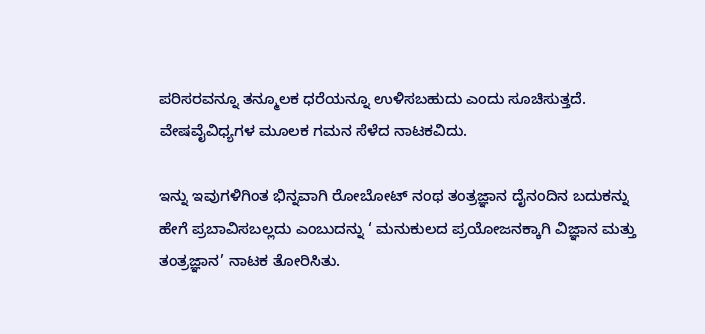ಪರಿಸರವನ್ನೂ ತನ್ಮೂಲಕ ಧರೆಯನ್ನೂ ಉಳಿಸಬಹುದು ಎಂದು ಸೂಚಿಸುತ್ತದೆ. ವೇಷವೈವಿಧ್ಯಗಳ ಮೂಲಕ ಗಮನ ಸೆಳೆದ ನಾಟಕವಿದು.

ಇನ್ನು ಇವುಗಳಿಗಿಂತ ಭಿನ್ನವಾಗಿ ರೋಬೋಟ್ ನಂಥ ತಂತ್ರಜ್ಞಾನ ದೈನಂದಿನ ಬದುಕನ್ನು ಹೇಗೆ ಪ್ರಬಾವಿಸಬಲ್ಲದು ಎಂಬುದನ್ನು ‘ ಮನುಕುಲದ ಪ್ರಯೋಜನಕ್ಕಾಗಿ ವಿಜ್ಞಾನ ಮತ್ತು ತಂತ್ರಜ್ಞಾನ’ ನಾಟಕ ತೋರಿಸಿತು.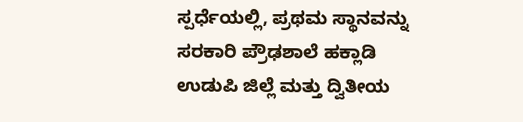ಸ್ಪರ್ಧೆಯಲ್ಲಿ, ಪ್ರಥಮ ಸ್ಥಾನವನ್ನು ಸರಕಾರಿ ಪ್ರೌಢಶಾಲೆ ಹಕ್ಲಾಡಿ ಉಡುಪಿ ಜಿಲ್ಲೆ ಮತ್ತು ದ್ವಿತೀಯ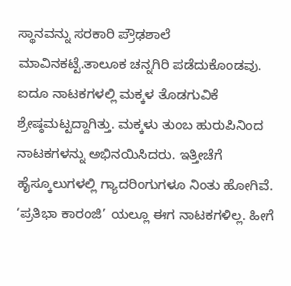ಸ್ಥಾನವನ್ನು ಸರಕಾರಿ ಪ್ರೌಢಶಾಲೆ ಮಾವಿನಕಟ್ಟೆ.ತಾಲೂಕ ಚನ್ನಗಿರಿ ಪಡೆದುಕೊಂಡವು. ಐದೂ ನಾಟಕಗಳಲ್ಲಿ ಮಕ್ಕಳ ತೊಡಗುವಿಕೆ ಶ್ರೇಷ್ಠಮಟ್ಟದ್ದಾಗಿತ್ತು. ಮಕ್ಕಳು ತುಂಬ ಹುರುಪಿನಿಂದ ನಾಟಕಗಳನ್ನು ಅಭಿನಯಿಸಿದರು. ಇತ್ತೀಚೆಗೆ ಹೈಸ್ಕೂಲುಗಳಲ್ಲಿ ಗ್ಯಾದರಿಂಗುಗಳೂ ನಿಂತು ಹೋಗಿವೆ. ‘ಪ್ರತಿಭಾ ಕಾರಂಜಿ’ ಯಲ್ಲೂ ಈಗ ನಾಟಕಗಳಿಲ್ಲ. ಹೀಗೆ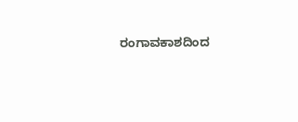ರಂಗಾವಕಾಶದಿಂದ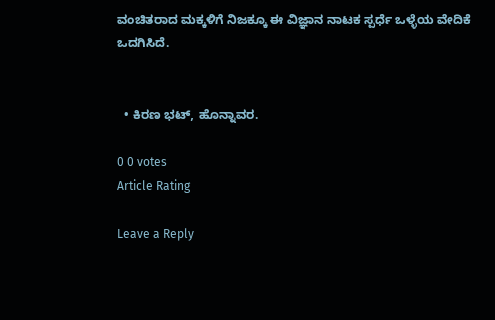ವಂಚಿತರಾದ ಮಕ್ಕಳಿಗೆ ನಿಜಕ್ಕೂ ಈ ವಿಜ್ಞಾನ ನಾಟಕ ಸ್ಪರ್ಧೆ ಒಳ್ಳೆಯ ವೇದಿಕೆ ಒದಗಿಸಿದೆ.


  • ಕಿರಣ ಭಟ್, ಹೊನ್ನಾವರ.

0 0 votes
Article Rating

Leave a Reply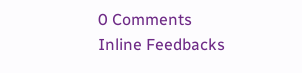0 Comments
Inline Feedbacks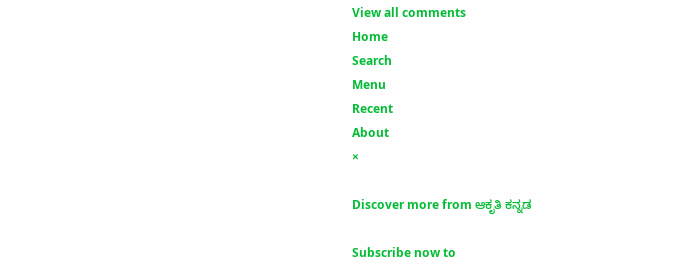View all comments
Home
Search
Menu
Recent
About
×

Discover more from ಆಕೃತಿ ಕನ್ನಡ

Subscribe now to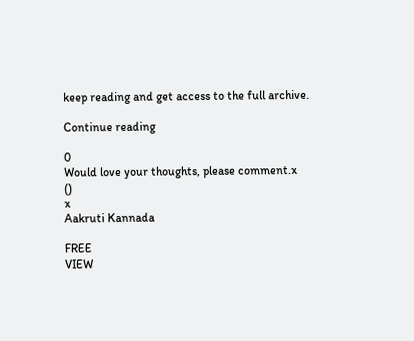keep reading and get access to the full archive.

Continue reading

0
Would love your thoughts, please comment.x
()
x
Aakruti Kannada

FREE
VIEW